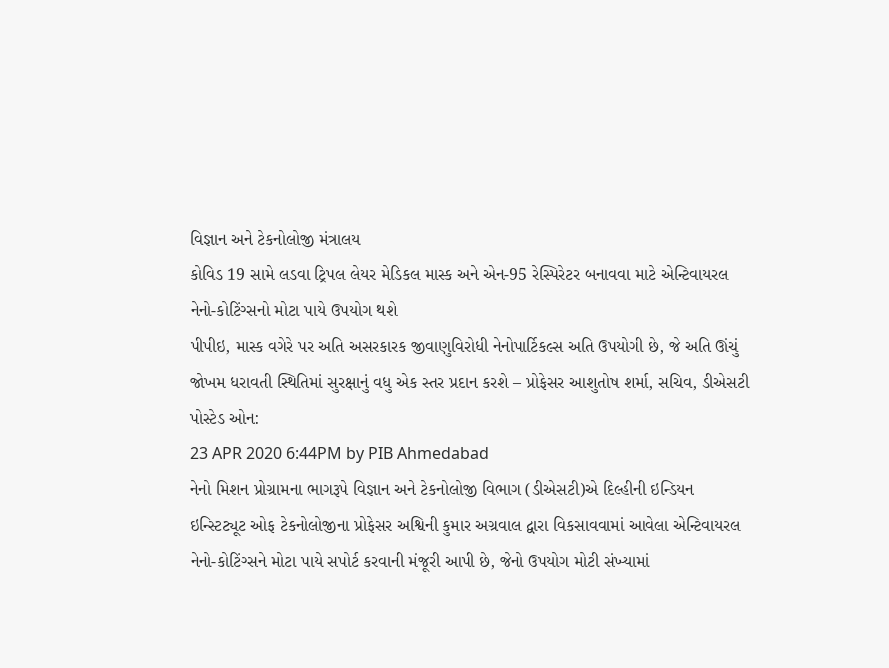વિજ્ઞાન અને ટેકનોલોજી મંત્રાલય
કોવિડ 19 સામે લડવા ટ્રિપલ લેયર મેડિકલ માસ્ક અને એન-95 રેસ્પિરેટર બનાવવા માટે એન્ટિવાયરલ નેનો-કોટિંગ્સનો મોટા પાયે ઉપયોગ થશે
પીપીઇ, માસ્ક વગેરે પર અતિ અસરકારક જીવાણુવિરોધી નેનોપાર્ટિકલ્સ અતિ ઉપયોગી છે, જે અતિ ઊંચું જોખમ ધરાવતી સ્થિતિમાં સુરક્ષાનું વધુ એક સ્તર પ્રદાન કરશે – પ્રોફેસર આશુતોષ શર્મા, સચિવ, ડીએસટી
પોસ્ટેડ ઓન:
23 APR 2020 6:44PM by PIB Ahmedabad
નેનો મિશન પ્રોગ્રામના ભાગરૂપે વિજ્ઞાન અને ટેકનોલોજી વિભાગ (ડીએસટી)એ દિલ્હીની ઇન્ડિયન ઇન્સ્ટિટ્યૂટ ઓફ ટેકનોલોજીના પ્રોફેસર અશ્વિની કુમાર અગ્રવાલ દ્વારા વિકસાવવામાં આવેલા એન્ટિવાયરલ નેનો-કોટિંગ્સને મોટા પાયે સપોર્ટ કરવાની મંજૂરી આપી છે, જેનો ઉપયોગ મોટી સંખ્યામાં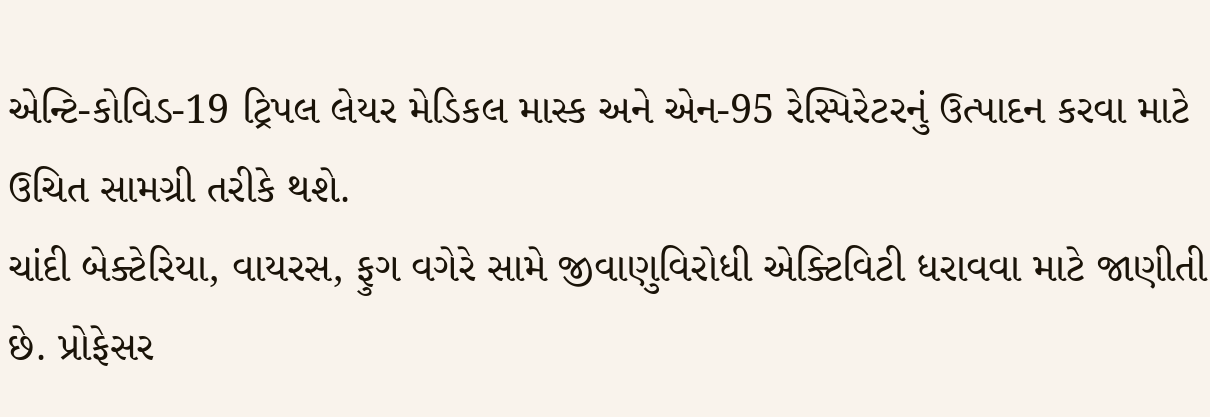એન્ટિ-કોવિડ-19 ટ્રિપલ લેયર મેડિકલ માસ્ક અને એન-95 રેસ્પિરેટરનું ઉત્પાદન કરવા માટે ઉચિત સામગ્રી તરીકે થશે.
ચાંદી બેક્ટેરિયા, વાયરસ, ફુગ વગેરે સામે જીવાણુવિરોધી એક્ટિવિટી ધરાવવા માટે જાણીતી છે. પ્રોફેસર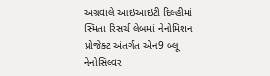અગ્રવાલે આઇઆઇટી દિલ્હીમાં સ્મિતા રિસર્ચ લેબમાં નેનોમિશન પ્રોજેક્ટ અંતર્ગત એન9 બ્લૂ નેનોસિલ્વર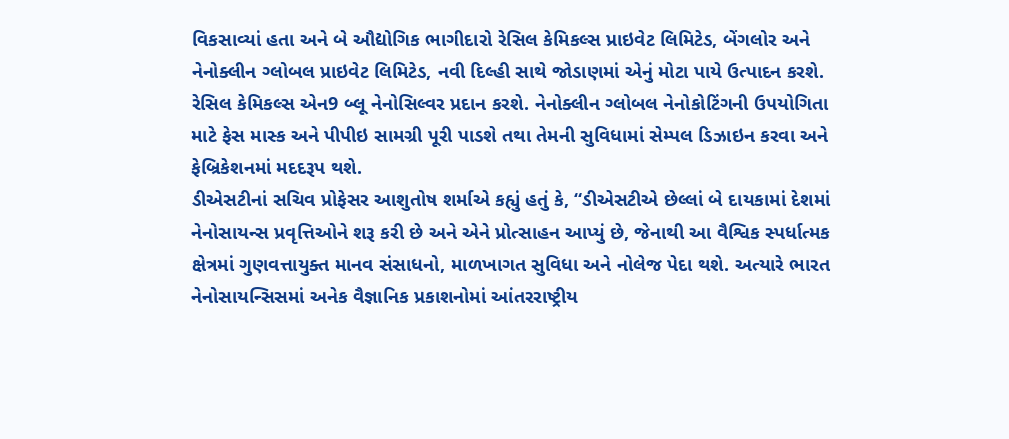વિકસાવ્યાં હતા અને બે ઔદ્યોગિક ભાગીદારો રેસિલ કેમિકલ્સ પ્રાઇવેટ લિમિટેડ, બેંગલોર અને નેનોક્લીન ગ્લોબલ પ્રાઇવેટ લિમિટેડ, નવી દિલ્હી સાથે જોડાણમાં એનું મોટા પાયે ઉત્પાદન કરશે.
રેસિલ કેમિકલ્સ એન9 બ્લૂ નેનોસિલ્વર પ્રદાન કરશે. નેનોક્લીન ગ્લોબલ નેનોકોટિંગની ઉપયોગિતા માટે ફેસ માસ્ક અને પીપીઇ સામગ્રી પૂરી પાડશે તથા તેમની સુવિધામાં સેમ્પલ ડિઝાઇન કરવા અને ફેબ્રિકેશનમાં મદદરૂપ થશે.
ડીએસટીનાં સચિવ પ્રોફેસર આશુતોષ શર્માએ કહ્યું હતું કે, “ડીએસટીએ છેલ્લાં બે દાયકામાં દેશમાં નેનોસાયન્સ પ્રવૃત્તિઓને શરૂ કરી છે અને એને પ્રોત્સાહન આપ્યું છે, જેનાથી આ વૈશ્વિક સ્પર્ધાત્મક ક્ષેત્રમાં ગુણવત્તાયુક્ત માનવ સંસાધનો, માળખાગત સુવિધા અને નોલેજ પેદા થશે. અત્યારે ભારત નેનોસાયન્સિસમાં અનેક વૈજ્ઞાનિક પ્રકાશનોમાં આંતરરાષ્ટ્રીય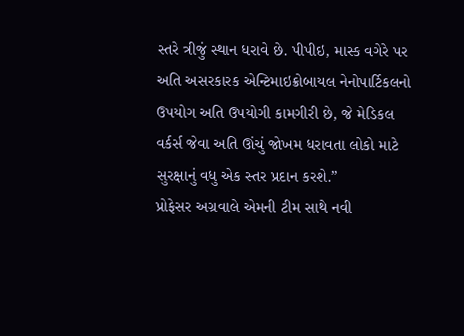સ્તરે ત્રીજું સ્થાન ધરાવે છે. પીપીઇ, માસ્ક વગેરે પર અતિ અસરકારક એન્ટિમાઇક્રોબાયલ નેનોપાર્ટિકલનો ઉપયોગ અતિ ઉપયોગી કામગીરી છે, જે મેડિકલ વર્કર્સ જેવા અતિ ઊંચું જોખમ ધરાવતા લોકો માટે સુરક્ષાનું વધુ એક સ્તર પ્રદાન કરશે.”
પ્રોફેસર અગ્રવાલે એમની ટીમ સાથે નવી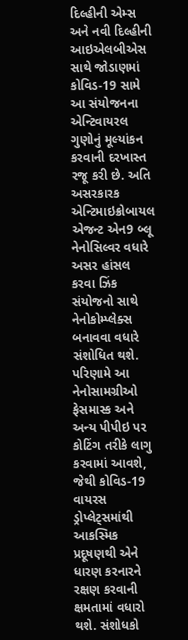દિલ્હીની એમ્સ અને નવી દિલ્હીની આઇએલબીએસ સાથે જોડાણમાં કોવિડ-19 સામે આ સંયોજનના એન્ટિવાયરલ ગુણોનું મૂલ્યાંકન કરવાની દરખાસ્ત રજૂ કરી છે. અતિ અસરકારક એન્ટિમાઇક્રોબાયલ એજન્ટ એન9 બ્લૂ નેનોસિલ્વર વધારે અસર હાંસલ કરવા ઝિંક સંયોજનો સાથે નેનોકોમ્પ્લેક્સ બનાવવા વધારે સંશોધિત થશે. પરિણામે આ નેનોસામગ્રીઓ ફેસમાસ્ક અને અન્ય પીપીઇ પર કોટિંગ તરીકે લાગુ કરવામાં આવશે, જેથી કોવિડ-19 વાયરસ ડ્રોપ્લેટ્સમાંથી આકસ્મિક પ્રદૂષણથી એને ધારણ કરનારને રક્ષણ કરવાની ક્ષમતામાં વધારો થશે. સંશોધકો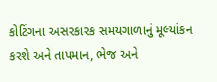કોટિંગના અસરકારક સમયગાળાનું મૂલ્યાંકન કરશે અને તાપમાન, ભેજ અને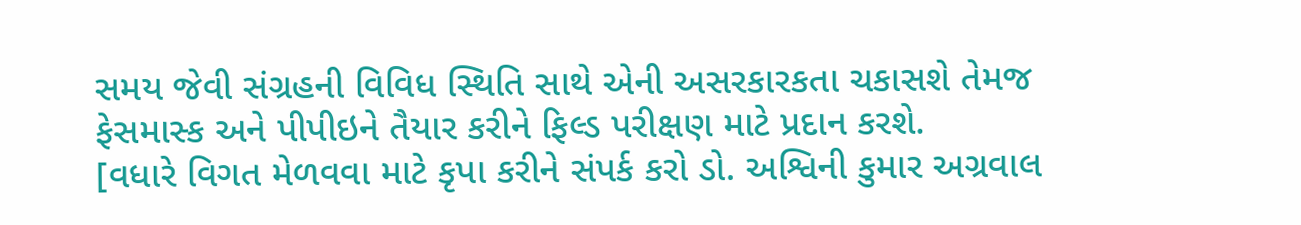સમય જેવી સંગ્રહની વિવિધ સ્થિતિ સાથે એની અસરકારકતા ચકાસશે તેમજ ફેસમાસ્ક અને પીપીઇને તૈયાર કરીને ફિલ્ડ પરીક્ષણ માટે પ્રદાન કરશે.
[વધારે વિગત મેળવવા માટે કૃપા કરીને સંપર્ક કરો ડો. અશ્વિની કુમાર અગ્રવાલ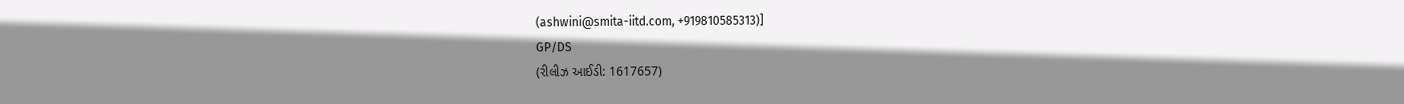(ashwini@smita-iitd.com, +919810585313)]
GP/DS
(રીલીઝ આઈડી: 1617657)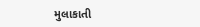મુલાકાતી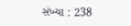સંખ્યા : 238